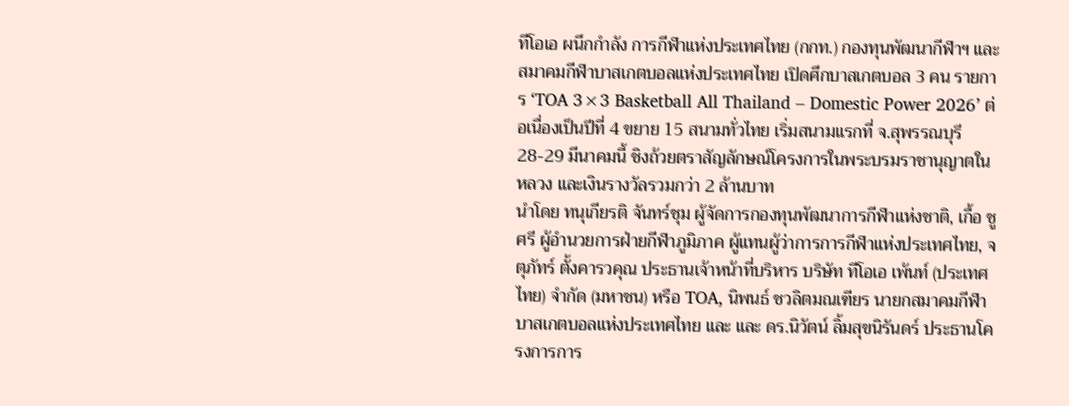ทีโอเอ ผนึกกำลัง การกีฬาแห่งประเทศไทย (กกท.) กองทุนพัฒนากีฬาฯ และ สมาคมกีฬาบาสเกตบอลแห่งประเทศไทย เปิดศึกบาสเกตบอล 3 คน รายการ ‘TOA 3×3 Basketball All Thailand – Domestic Power 2026’ ต่อเนื่องเป็นปีที่ 4 ขยาย 15 สนามทั่วไทย เริ่มสนามแรกที่ จ.สุพรรณบุรี 28-29 มีนาคมนี้ ชิงถ้วยตราสัญลักษณ์โครงการในพระบรมราชานุญาตในหลวง และเงินรางวัลรวมกว่า 2 ล้านบาท
นำโดย ทนุเกียรติ จันทร์ชุม ผู้จัดการกองทุนพัฒนาการกีฬาแห่งชาติ, เกื้อ ชูศรี ผู้อำนวยการฝ่ายกีฬาภูมิภาค ผู้แทนผู้ว่าการการกีฬาแห่งประเทศไทย, จตุภัทร์ ตั้งคารวคุณ ประธานเจ้าหน้าที่บริหาร บริษัท ทีโอเอ เพ้นท์ (ประเทศไทย) จำกัด (มหาชน) หรือ TOA, นิพนธ์ ชวลิตมณเฑียร นายกสมาคมกีฬาบาสเกตบอลแห่งประเทศไทย และ และ ดร.นิวัตน์ ลิ้มสุขนิรันดร์ ประธานโครงการการ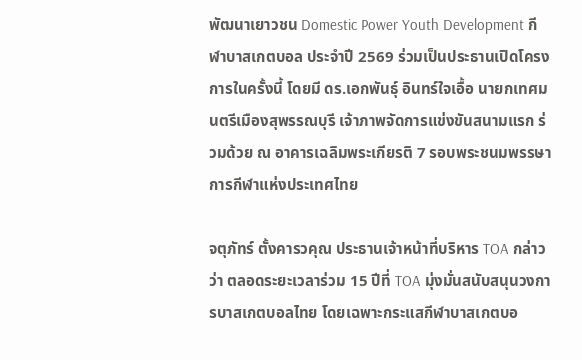พัฒนาเยาวชน Domestic Power Youth Development กีฬาบาสเกตบอล ประจำปี 2569 ร่วมเป็นประธานเปิดโครงการในครั้งนี้ โดยมี ดร.เอกพันธุ์ อินทร์ใจเอื้อ นายกเทศมนตรีเมืองสุพรรณบุรี เจ้าภาพจัดการแข่งขันสนามแรก ร่วมด้วย ณ อาคารเฉลิมพระเกียรติ 7 รอบพระชนมพรรษา การกีฬาแห่งประเทศไทย

จตุภัทร์ ตั้งคารวคุณ ประธานเจ้าหน้าที่บริหาร TOA กล่าวว่า ตลอดระยะเวลาร่วม 15 ปีที่ TOA มุ่งมั่นสนับสนุนวงการบาสเกตบอลไทย โดยเฉพาะกระแสกีฬาบาสเกตบอ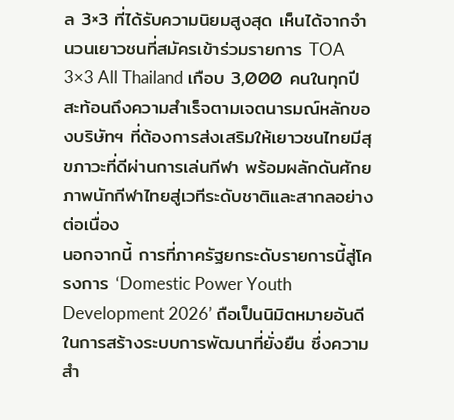ล 3×3 ที่ได้รับความนิยมสูงสุด เห็นได้จากจำนวนเยาวชนที่สมัครเข้าร่วมรายการ TOA 3×3 All Thailand เกือบ 3,000 คนในทุกปี สะท้อนถึงความสำเร็จตามเจตนารมณ์หลักของบริษัทฯ ที่ต้องการส่งเสริมให้เยาวชนไทยมีสุขภาวะที่ดีผ่านการเล่นกีฬา พร้อมผลักดันศักยภาพนักกีฬาไทยสู่เวทีระดับชาติและสากลอย่างต่อเนื่อง
นอกจากนี้ การที่ภาครัฐยกระดับรายการนี้สู่โครงการ ‘Domestic Power Youth Development 2026’ ถือเป็นนิมิตหมายอันดีในการสร้างระบบการพัฒนาที่ยั่งยืน ซึ่งความสำ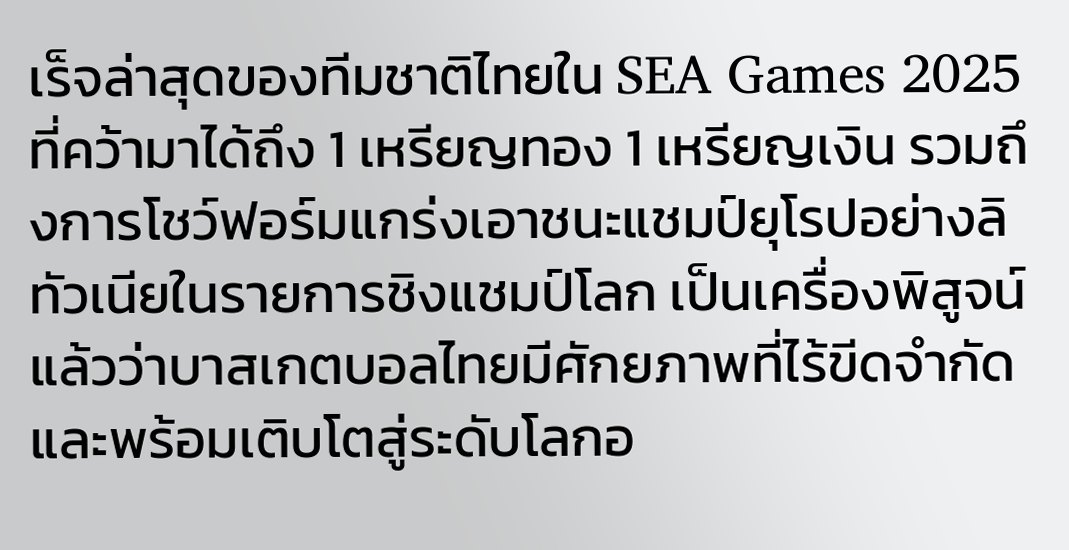เร็จล่าสุดของทีมชาติไทยใน SEA Games 2025 ที่คว้ามาได้ถึง 1 เหรียญทอง 1 เหรียญเงิน รวมถึงการโชว์ฟอร์มแกร่งเอาชนะแชมป์ยุโรปอย่างลิทัวเนียในรายการชิงแชมป์โลก เป็นเครื่องพิสูจน์แล้วว่าบาสเกตบอลไทยมีศักยภาพที่ไร้ขีดจำกัด และพร้อมเติบโตสู่ระดับโลกอ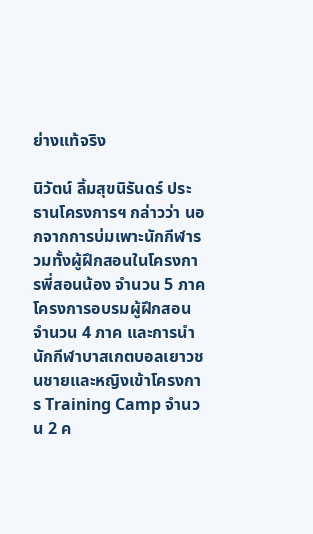ย่างแท้จริง

นิวัตน์ ลิ้มสุขนิรันดร์ ประธานโครงการฯ กล่าวว่า นอกจากการบ่มเพาะนักกีฬารวมทั้งผู้ฝึกสอนในโครงการพี่สอนน้อง จำนวน 5 ภาค โครงการอบรมผู้ฝึกสอน จำนวน 4 ภาค และการนำนักกีฬาบาสเกตบอลเยาวชนชายและหญิงเข้าโครงการ Training Camp จำนวน 2 ค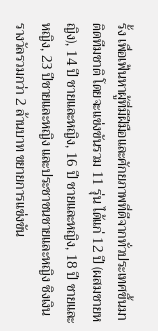รั้ง เพื่อเฟ้นหาผู้ที่มีฝีมือและศักยภาพที่ดีจากทั่วประเทศขึ้นมาติดทีมชาติ โดยจะแข่งขันรวม 11 รุ่น ได้แก่ 12 ปี (ผสมชายหญิง), 14 ปี ชายและหญิง, 16 ปี ชายและหญิง, 18 ปี ชายและหญิง, 23 ปีชายและหญิง และประชาชนชายและหญิง ชิงเงินรางวัลรวมกว่า 2 ล้านบาท ขยายการแข่งขัน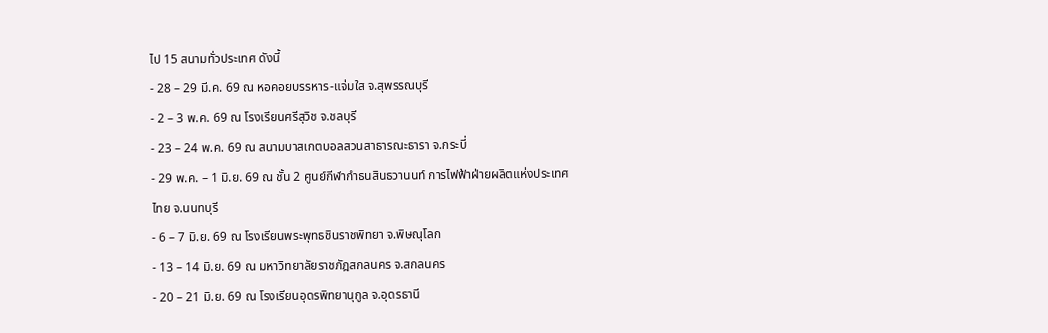ไป 15 สนามทั่วประเทศ ดังนี้
- 28 – 29 มี.ค. 69 ณ หอคอยบรรหาร-แจ่มใส จ.สุพรรณบุรี
- 2 – 3 พ.ค. 69 ณ โรงเรียนศรีสุวิช จ.ชลบุรี
- 23 – 24 พ.ค. 69 ณ สนามบาสเกตบอลสวนสาธารณะธารา จ.กระบี่
- 29 พ.ค. – 1 มิ.ย. 69 ณ ชั้น 2 ศูนย์กีฬากำธนสินธวานนท์ การไฟฟ้าฝ่ายผลิตแห่งประเทศไทย จ.นนทบุรี
- 6 – 7 มิ.ย. 69 ณ โรงเรียนพระพุทธชินราชพิทยา จ.พิษณุโลก
- 13 – 14 มิ.ย. 69 ณ มหาวิทยาลัยราชภัฎสกลนคร จ.สกลนคร
- 20 – 21 มิ.ย. 69 ณ โรงเรียนอุดรพิทยานุกูล จ.อุดรธานี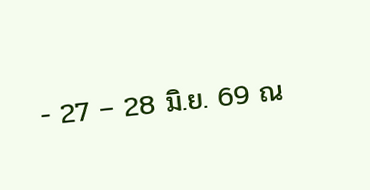- 27 – 28 มิ.ย. 69 ณ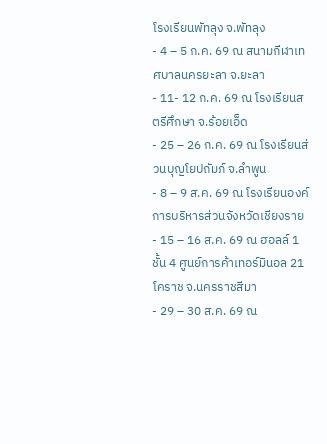โรงเรียนพัทลุง จ.พัทลุง
- 4 – 5 ก.ค. 69 ณ สนามกีฬาเทศบาลนครยะลา จ.ยะลา
- 11- 12 ก.ค. 69 ณ โรงเรียนสตรีศึกษา จ.ร้อยเอ็ด
- 25 – 26 ก.ค. 69 ณ โรงเรียนส่วนบุญโยปถัมภ์ จ.ลำพูน
- 8 – 9 ส.ค. 69 ณ โรงเรียนองค์การบริหารส่วนจังหวัดเชียงราย
- 15 – 16 ส.ค. 69 ณ ฮอลล์ 1 ชั้น 4 ศูนย์การค้าเทอร์มินอล 21 โคราช จ.นครราชสีมา
- 29 – 30 ส.ค. 69 ณ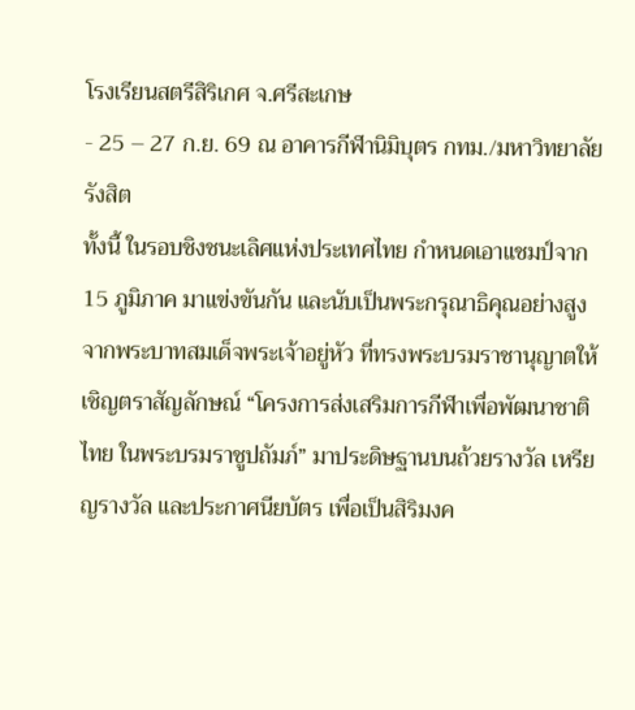โรงเรียนสตรีสิริเกศ จ.ศรีสะเกษ
- 25 – 27 ก.ย. 69 ณ อาคารกีฬานิมิบุตร กทม./มหาวิทยาลัยรังสิต
ทั้งนี้ ในรอบชิงชนะเลิศแห่งประเทศไทย กำหนดเอาแชมป์จาก 15 ภูมิภาค มาแข่งขันกัน และนับเป็นพระกรุณาธิคุณอย่างสูงจากพระบาทสมเด็จพระเจ้าอยู่หัว ที่ทรงพระบรมราชานุญาตให้เชิญตราสัญลักษณ์ “โครงการส่งเสริมการกีฬาเพื่อพัฒนาชาติไทย ในพระบรมราชูปถัมภ์” มาประดิษฐานบนถ้วยรางวัล เหรียญรางวัล และประกาศนียบัตร เพื่อเป็นสิริมงค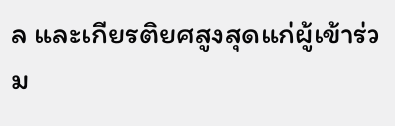ล และเกียรติยศสูงสุดแก่ผู้เข้าร่วม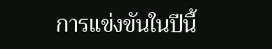การแข่งขันในปีนี้